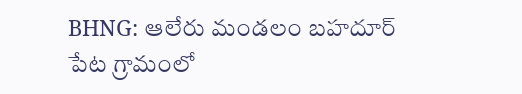BHNG: ఆలేరు మండలం బహదూర్ పేట గ్రామంలో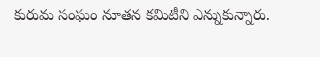కురుమ సంఘం నూతన కమిటీని ఎన్నుకున్నారు.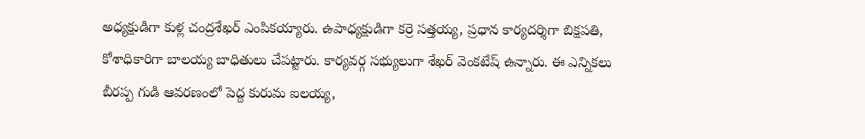అధ్యక్షుడిగా కుళ్ల చంద్రశేఖర్ ఎంపికయ్యారు. ఉపాధ్యక్షుడిగా కర్రె సత్తయ్య, ప్రధాన కార్యదర్శిగా బిక్షపతి, కోశాధికారిగా బాలయ్య బాధితులు చేపట్టారు. కార్యవర్గ సభ్యులుగా శేఖర్ వెంకటేష్ ఉన్నారు. ఈ ఎన్నికలు బీరప్ప గుడి ఆవరణంలో పెద్ద కురుమ ఐలయ్య,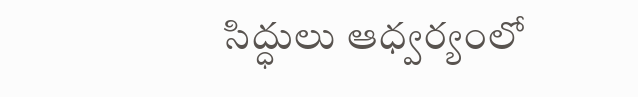సిద్ధులు ఆధ్వర్యంలో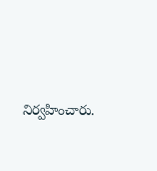నిర్వహించారు.